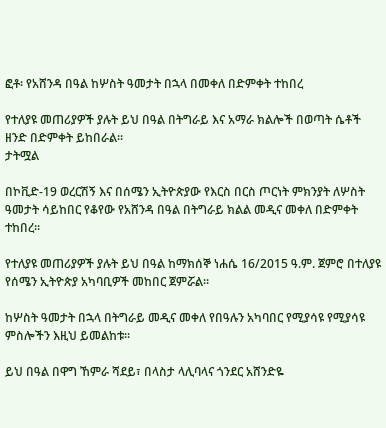ፎቶ፡ የአሸንዳ በዓል ከሦስት ዓመታት በኋላ በመቀለ በድምቀት ተከበረ

የተለያዩ መጠሪያዎች ያሉት ይህ በዓል በትግራይ እና አማራ ክልሎች በወጣት ሴቶች ዘንድ በድምቀት ይከበራል።
ታትሟል

በኮቪድ-19 ወረርሽኝ እና በሰሜን ኢትዮጵያው የእርስ በርስ ጦርነት ምክንያት ለሦስት ዓመታት ሳይከበር የቆየው የአሸንዳ በዓል በትግራይ ክልል መዲና መቀለ በድምቀት ተከበረ።

የተለያዩ መጠሪያዎች ያሉት ይህ በዓል ከማክሰኞ ነሐሴ 16/2015 ዓ.ም. ጀምሮ በተለያዩ የሰሜን ኢትዮጵያ አካባቢዎች መከበር ጀምሯል።

ከሦስት ዓመታት በኋላ በትግራይ መዲና መቀለ የበዓሉን አካባበር የሚያሳዩ የሚያሳዩ ምስሎችን እዚህ ይመልከቱ።

ይህ በዓል በዋግ ኸምራ ሻደይ፣ በላስታ ላሊባላና ጎንደር አሸንድዬ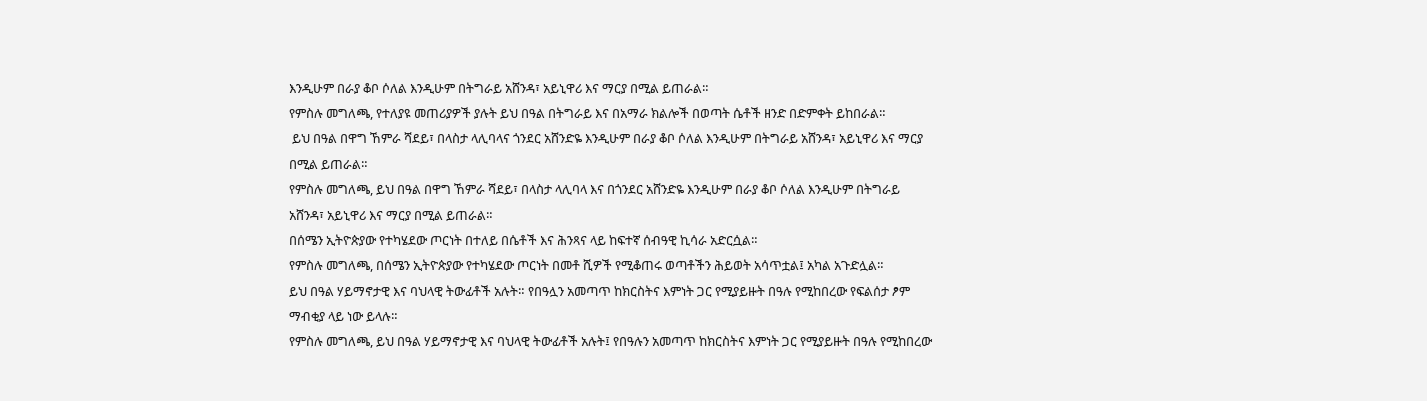እንዲሁም በራያ ቆቦ ሶለል እንዲሁም በትግራይ አሸንዳ፣ አይኒዋሪ እና ማርያ በሚል ይጠራል።
የምስሉ መግለጫ, የተለያዩ መጠሪያዎች ያሉት ይህ በዓል በትግራይ እና በአማራ ክልሎች በወጣት ሴቶች ዘንድ በድምቀት ይከበራል።
 ይህ በዓል በዋግ ኸምራ ሻደይ፣ በላስታ ላሊባላና ጎንደር አሸንድዬ እንዲሁም በራያ ቆቦ ሶለል እንዲሁም በትግራይ አሸንዳ፣ አይኒዋሪ እና ማርያ በሚል ይጠራል።
የምስሉ መግለጫ, ይህ በዓል በዋግ ኸምራ ሻደይ፣ በላስታ ላሊባላ እና በጎንደር አሸንድዬ እንዲሁም በራያ ቆቦ ሶለል እንዲሁም በትግራይ አሸንዳ፣ አይኒዋሪ እና ማርያ በሚል ይጠራል።
በሰሜን ኢትዮጵያው የተካሄደው ጦርነት በተለይ በሴቶች እና ሕንጻና ላይ ከፍተኛ ሰብዓዊ ኪሳራ አድርሷል።
የምስሉ መግለጫ, በሰሜን ኢትዮጵያው የተካሄደው ጦርነት በመቶ ሺዎች የሚቆጠሩ ወጣቶችን ሕይወት አሳጥቷል፤ አካል አጉድሏል።
ይህ በዓል ሃይማኖታዊ እና ባህላዊ ትውፊቶች አሉት። የበዓሏን አመጣጥ ከክርስትና እምነት ጋር የሚያይዙት በዓሉ የሚከበረው የፍልሰታ ፆም ማብቂያ ላይ ነው ይላሉ።
የምስሉ መግለጫ, ይህ በዓል ሃይማኖታዊ እና ባህላዊ ትውፊቶች አሉት፤ የበዓሉን አመጣጥ ከክርስትና እምነት ጋር የሚያይዙት በዓሉ የሚከበረው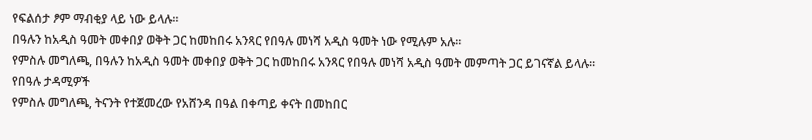የፍልሰታ ፆም ማብቂያ ላይ ነው ይላሉ።
በዓሉን ከአዲስ ዓመት መቀበያ ወቅት ጋር ከመከበሩ አንጻር የበዓሉ መነሻ አዲስ ዓመት ነው የሚሉም አሉ።
የምስሉ መግለጫ, በዓሉን ከአዲስ ዓመት መቀበያ ወቅት ጋር ከመከበሩ አንጻር የበዓሉ መነሻ አዲስ ዓመት መምጣት ጋር ይገናኛል ይላሉ።
የበዓሉ ታዳሚዎች
የምስሉ መግለጫ, ትናንት የተጀመረው የአሸንዳ በዓል በቀጣይ ቀናት በመከበር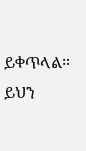ይቀጥላል።
ይህን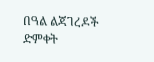በዓል ልጃገረዶች ድምቀት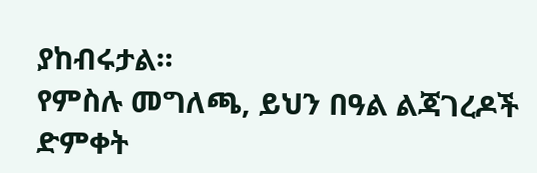ያከብሩታል።
የምስሉ መግለጫ, ይህን በዓል ልጃገረዶች ድምቀት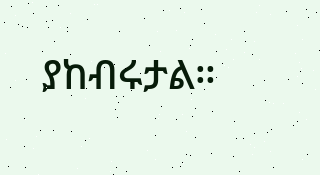ያከብሩታል።